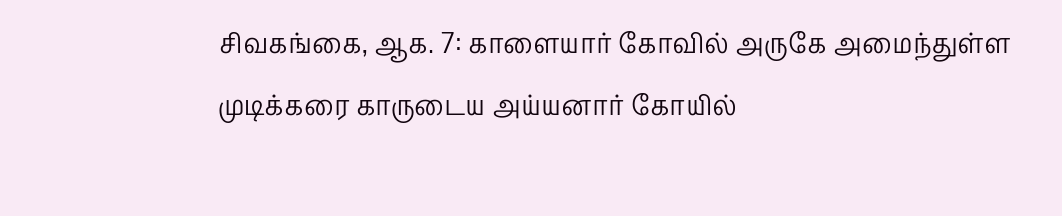சிவகங்கை, ஆக. 7: காளையார் கோவில் அருகே அமைந்துள்ள முடிக்கரை காருடைய அய்யனார் கோயில்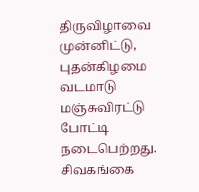திருவிழாவை முன்னிட்டு, புதன்கிழமை வடமாடு மஞ்சுவிரட்டு போட்டி நடைபெற்றது.
சிவகங்கை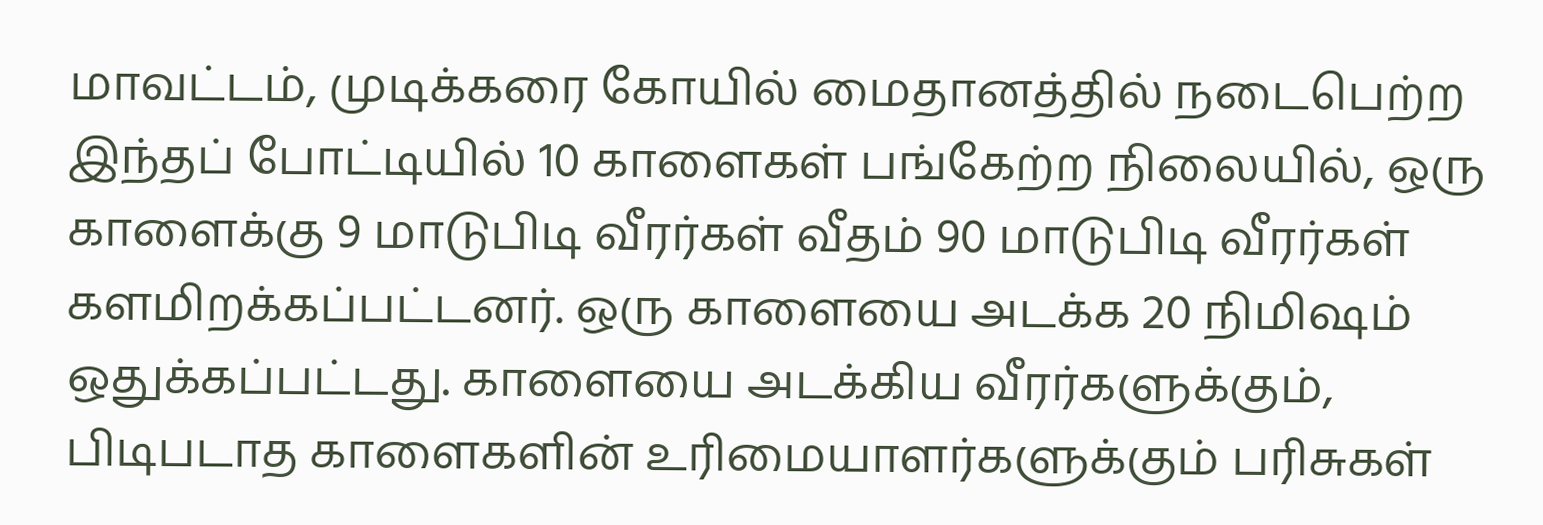மாவட்டம், முடிக்கரை கோயில் மைதானத்தில் நடைபெற்ற இந்தப் போட்டியில் 10 காளைகள் பங்கேற்ற நிலையில், ஒரு காளைக்கு 9 மாடுபிடி வீரர்கள் வீதம் 90 மாடுபிடி வீரர்கள் களமிறக்கப்பட்டனர். ஒரு காளையை அடக்க 20 நிமிஷம் ஒதுக்கப்பட்டது. காளையை அடக்கிய வீரர்களுக்கும், பிடிபடாத காளைகளின் உரிமையாளர்களுக்கும் பரிசுகள்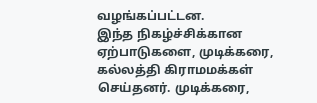வழங்கப்பட்டன.
இந்த நிகழ்ச்சிக்கான ஏற்பாடுகளை, முடிக்கரை, கல்லத்தி கிராமமக்கள் செய்தனர். முடிக்கரை,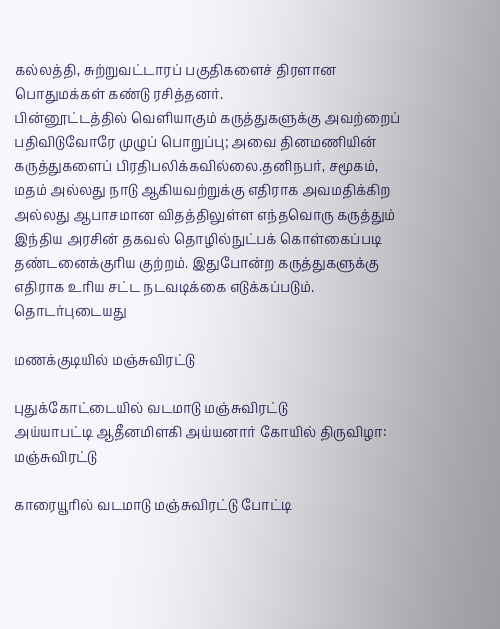கல்லத்தி, சுற்றுவட்டாரப் பகுதிகளைச் திரளான பொதுமக்கள் கண்டு ரசித்தனர்.
பின்னூட்டத்தில் வெளியாகும் கருத்துகளுக்கு அவற்றைப் பதிவிடுவோரே முழுப் பொறுப்பு; அவை தினமணியின் கருத்துகளைப் பிரதிபலிக்கவில்லை.தனிநபர், சமூகம், மதம் அல்லது நாடு ஆகியவற்றுக்கு எதிராக அவமதிக்கிற அல்லது ஆபாசமான விதத்திலுள்ள எந்தவொரு கருத்தும் இந்திய அரசின் தகவல் தொழில்நுட்பக் கொள்கைப்படி தண்டனைக்குரிய குற்றம். இதுபோன்ற கருத்துகளுக்கு எதிராக உரிய சட்ட நடவடிக்கை எடுக்கப்படும்.
தொடர்புடையது

மணக்குடியில் மஞ்சுவிரட்டு

புதுக்கோட்டையில் வடமாடு மஞ்சுவிரட்டு
அய்யாபட்டி ஆதீனமிளகி அய்யனார் கோயில் திருவிழா: மஞ்சுவிரட்டு

காரையூரில் வடமாடு மஞ்சுவிரட்டு போட்டி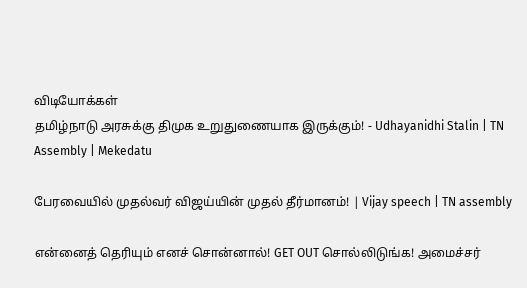விடியோக்கள்
தமிழ்நாடு அரசுக்கு திமுக உறுதுணையாக இருக்கும்! - Udhayanidhi Stalin | TN Assembly | Mekedatu

பேரவையில் முதல்வர் விஜய்யின் முதல் தீர்மானம்! | Vijay speech | TN assembly

என்னைத் தெரியும் எனச் சொன்னால்! GET OUT சொல்லிடுங்க! அமைச்சர்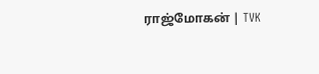ராஜ்மோகன் | TVK